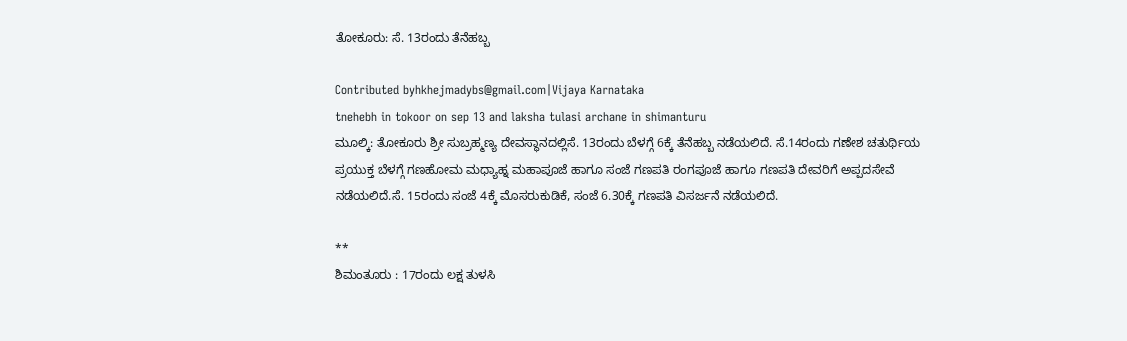ತೋಕೂರು: ಸೆ. 13ರಂದು ತೆನೆಹಬ್ಬ

Contributed byhkhejmadybs@gmail.com|Vijaya Karnataka
tnehebh in tokoor on sep 13 and laksha tulasi archane in shimanturu
ಮೂಲ್ಕಿ: ತೋಕೂರು ಶ್ರೀ ಸುಬ್ರಹ್ಮಣ್ಯ ದೇವಸ್ಥಾನದಲ್ಲಿಸೆ. 13ರಂದು ಬೆಳಗ್ಗೆ 6ಕ್ಕೆ ತೆನೆಹಬ್ಬ ನಡೆಯಲಿದೆ. ಸೆ.14ರಂದು ಗಣೇಶ ಚತುರ್ಥಿಯ ಪ್ರಯುಕ್ತ ಬೆಳಗ್ಗೆ ಗಣಹೋಮ ಮಧ್ಯಾಹ್ನ ಮಹಾಪೂಜೆ ಹಾಗೂ ಸಂಜೆ ಗಣಪತಿ ರಂಗಪೂಜೆ ಹಾಗೂ ಗಣಪತಿ ದೇವರಿಗೆ ಅಪ್ಪದಸೇವೆ ನಡೆಯಲಿದೆ.ಸೆ. 15ರಂದು ಸಂಜೆ 4ಕ್ಕೆ ಮೊಸರುಕುಡಿಕೆ, ಸಂಜೆ 6.30ಕ್ಕೆ ಗಣಪತಿ ವಿಸರ್ಜನೆ ನಡೆಯಲಿದೆ.

**
ಶಿಮಂತೂರು : 17ರಂದು ಲಕ್ಷ ತುಳಸಿ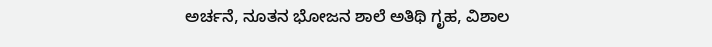ಅರ್ಚನೆ, ನೂತನ ಭೋಜನ ಶಾಲೆ ಅತಿಥಿ ಗೃಹ, ವಿಶಾಲ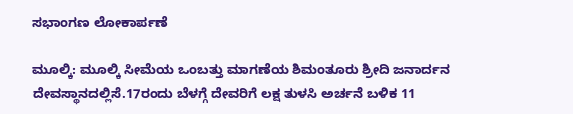ಸಭಾಂಗಣ ಲೋಕಾರ್ಪಣೆ

ಮೂಲ್ಕಿ: ಮೂಲ್ಕಿ ಸೀಮೆಯ ಒಂಬತ್ತು ಮಾಗಣೆಯ ಶಿಮಂತೂರು ಶ್ರೀದಿ ಜನಾರ್ದನ ದೇವಸ್ಥಾನದಲ್ಲಿಸೆ.17ರಂದು ಬೆಳಗ್ಗೆ ದೇವರಿಗೆ ಲಕ್ಷ ತುಳಸಿ ಅರ್ಚನೆ ಬಳಿಕ 11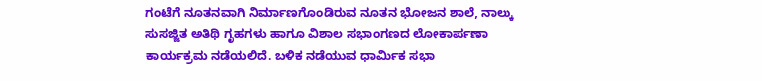ಗಂಟೆಗೆ ನೂತನವಾಗಿ ನಿರ್ಮಾಣಗೊಂಡಿರುವ ನೂತನ ಭೋಜನ ಶಾಲೆ, ನಾಲ್ಕು ಸುಸಜ್ಜಿತ ಅತಿಥಿ ಗೃಹಗಳು ಹಾಗೂ ವಿಶಾಲ ಸಭಾಂಗಣದ ಲೋಕಾರ್ಪಣಾ ಕಾರ್ಯಕ್ರಮ ನಡೆಯಲಿದೆ. ಬಳಿಕ ನಡೆಯುವ ಧಾರ್ಮಿಕ ಸಭಾ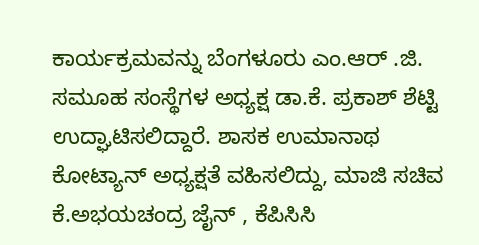ಕಾರ್ಯಕ್ರಮವನ್ನು ಬೆಂಗಳೂರು ಎಂ.ಆರ್ .ಜಿ. ಸಮೂಹ ಸಂಸ್ಥೆಗಳ ಅಧ್ಯಕ್ಷ ಡಾ.ಕೆ. ಪ್ರಕಾಶ್ ಶೆಟ್ಟಿ ಉದ್ಘಾಟಿಸಲಿದ್ದಾರೆ. ಶಾಸಕ ಉಮಾನಾಥ ಕೋಟ್ಯಾನ್ ಅಧ್ಯಕ್ಷತೆ ವಹಿಸಲಿದ್ದು, ಮಾಜಿ ಸಚಿವ ಕೆ.ಅಭಯಚಂದ್ರ ಜೈನ್ , ಕೆಪಿಸಿಸಿ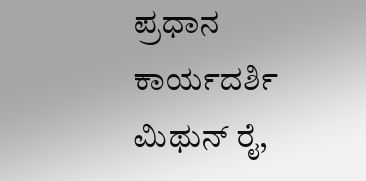ಪ್ರಧಾನ ಕಾರ್ಯದರ್ಶಿ ಮಿಥುನ್ ರೈ,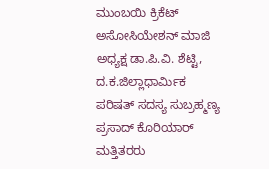ಮುಂಬಯಿ ಕ್ರಿಕೆಟ್ ಅಸೋಸಿಯೇಶನ್ ಮಾಜಿ ಅಧ್ಯಕ್ಷ ಡಾ.ಪಿ.ವಿ. ಶೆಟ್ಟಿ, ದ.ಕ.ಜಿಲ್ಲಾಧಾರ್ಮಿಕ ಪರಿಷತ್ ಸದಸ್ಯ ಸುಬ್ರಹ್ಮಣ್ಯ ಪ್ರಸಾದ್ ಕೊರಿಯಾರ್ ಮತ್ತಿತರರು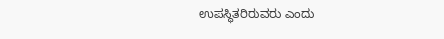ಉಪಸ್ಥಿತರಿರುವರು ಎಂದು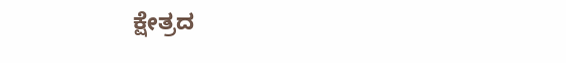ಕ್ಷೇತ್ರದ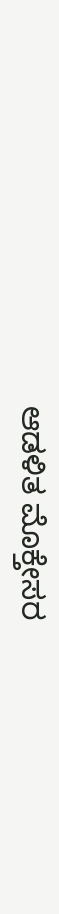ಆಡಳಿತ ಮೊಕ್ತೇಸರ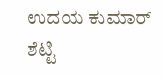ಉದಯ ಕುಮಾರ್ ಶೆಟ್ಟಿ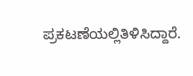ಪ್ರಕಟಣೆಯಲ್ಲಿತಿಳಿಸಿದ್ದಾರೆ.